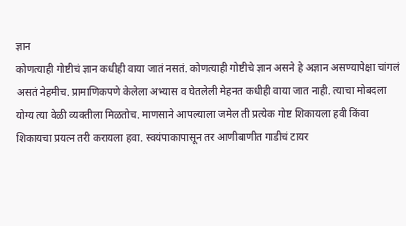ज्ञान
कोणत्याही गोष्टीचं ज्ञान कधीही वाया जातं नसतं. कोणत्याही गोष्टीचे ज्ञान असने हे अज्ञान असण्यापेक्षा चांगलं असतं नेहमीच. प्रामाणिकपणे केलेला अभ्यास व घेतलेली मेहनत कधीही वाया जात नाही. त्याचा मोबदला योग्य त्या वेळी व्यक्तीला मिळतोच. माणसाने आपल्याला जमेल ती प्रत्येक गोष्ट शिकायला हवी किंवा शिकायचा प्रयत्न तरी करायला हवा. स्वयंपाकापासून तर आणीबाणीत गाडीचं टायर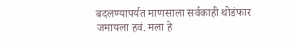बदलण्यापर्यत माणसाला सर्वकाही थोडंफार जमायला हवं. मला हे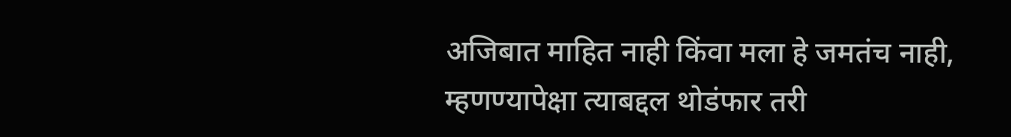अजिबात माहित नाही किंवा मला हे जमतंच नाही, म्हणण्यापेक्षा त्याबद्दल थोडंफार तरी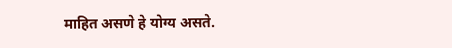माहित असणे हे योग्य असते.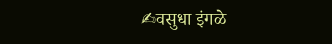✍वसुधा इंगळे